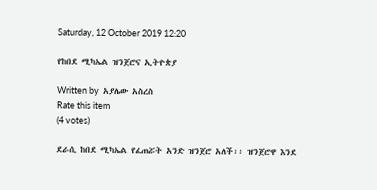Saturday, 12 October 2019 12:20

የከበደ ሚካኤል ዝንጀሮና ኢትዮጵያ

Written by  አያሌው አስረስ
Rate this item
(4 votes)

ደራሲ ከበደ ሚካኤል የፈጠሯት አንድ ዝንጀሮ አለች፡፡ ዝንጀሮዋ እንደ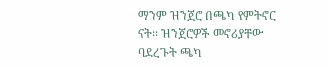ማንም ዝንጀሮ በጫካ የምትኖር ናት፡፡ ዝንጀሮዎች መኖሪያቸው ባደረጉት ጫካ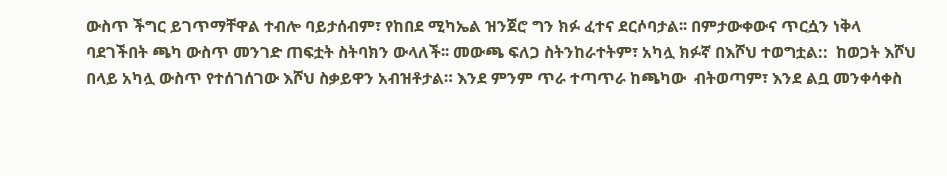ውስጥ ችግር ይገጥማቸዋል ተብሎ ባይታሰብም፣ የከበደ ሚካኤል ዝንጀሮ ግን ክፉ ፈተና ደርሶባታል፡፡ በምታውቀውና ጥርሷን ነቅላ ባደገችበት ጫካ ውስጥ መንገድ ጠፍቷት ስትባክን ውላለች፡፡ መውጫ ፍለጋ ስትንከራተትም፣ አካሏ ክፉኛ በእሾህ ተወግቷል::  ከወጋት እሾህ በላይ አካሏ ውስጥ የተሰገሰገው እሾህ ስቃይዋን አብዝቶታል። እንደ ምንም ጥራ ተጣጥራ ከጫካው  ብትወጣም፣ እንደ ልቧ መንቀሳቀስ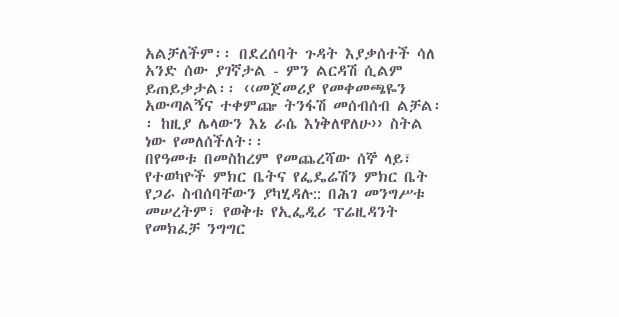አልቻለችም፡፡ በደረሰባት ጉዳት እያቃሰተች ሳለ አንድ ሰው ያገኛታል - ምን ልርዳሽ ሲልም ይጠይቃታል፡፡ ‹‹መጀመሪያ የመቀመጫዬን አውጣልኝና ተቀምጬ ትንፋሽ መሰብሰብ ልቻል፡፡ ከዚያ ሌላውን እኔ ራሴ እነቅለዋለሁ›› ስትል  ነው የመለሰችለት፡፡
በየዓመቱ በመስከረም የመጨረሻው ሰኞ ላይ፣ የተወካዮች ምክር ቤትና የፌዴሬሽን ምክር ቤት የጋራ ስብሰባቸውን ያካሂዳሉ:: በሕገ መንግሥቱ መሠረትም፣ የወቅቱ የኢፌዲሪ ፕሬዚዳንት  የመክፈቻ ንግግር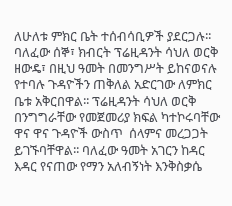ለሁለቱ ምክር ቤት ተሰብሳቢዎች ያደርጋሉ፡፡ ባለፈው ሰኞ፣ ክብርት ፕሬዚዳንት ሳህለ ወርቅ ዘውዴ፣ በዚህ ዓመት በመንግሥት ይከናወናሉ የተባሉ ጉዳዮችን ጠቅለል አድርገው ለምክር ቤቱ አቅርበዋል፡፡ ፕሬዚዳንት ሳህለ ወርቅ በንግግራቸው የመጀመሪያ ክፍል ካተኮሩባቸው ዋና ዋና ጉዳዮች ውስጥ  ሰላምና መረጋጋት ይገኙባቸዋል፡፡ ባለፈው ዓመት አገርን ከዳር እዳር የናጠው የማን አለብኝነት እንቅስቃሴ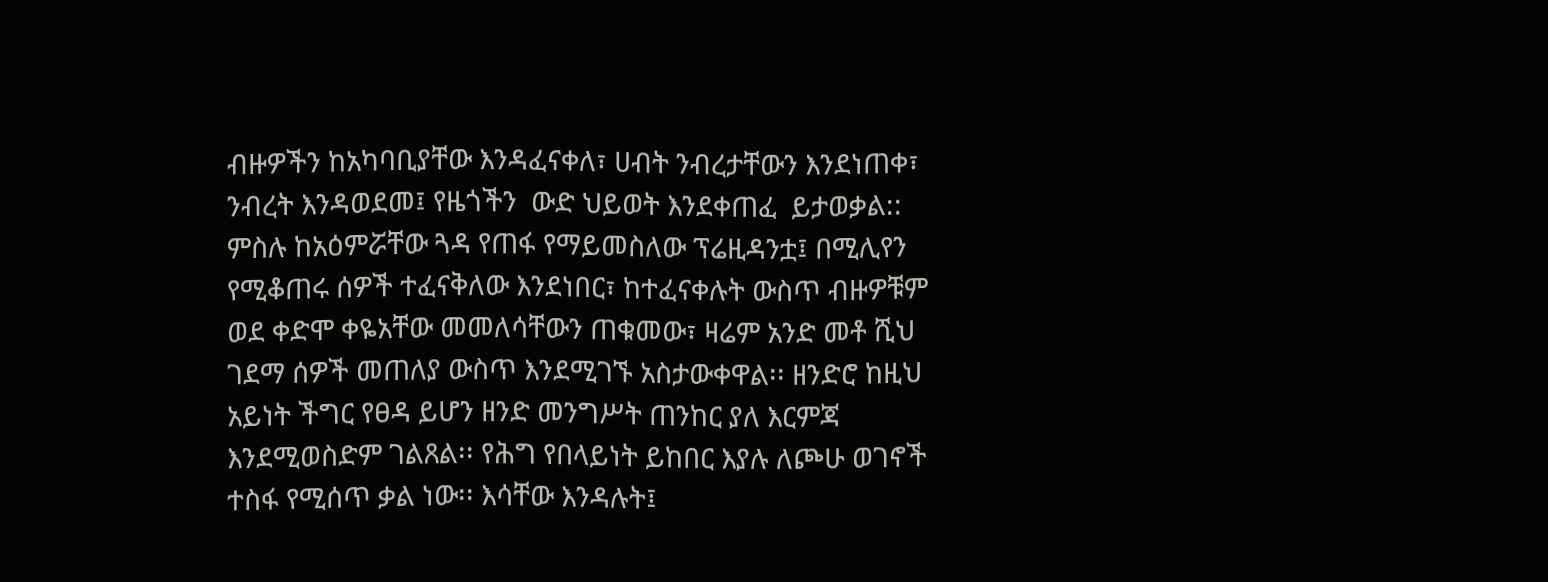ብዙዎችን ከአካባቢያቸው እንዳፈናቀለ፣ ሀብት ንብረታቸውን እንደነጠቀ፣ ንብረት እንዳወደመ፤ የዜጎችን  ውድ ህይወት እንደቀጠፈ  ይታወቃል::
ምስሉ ከአዕምሯቸው ጓዳ የጠፋ የማይመስለው ፕሬዚዳንቷ፤ በሚሊየን የሚቆጠሩ ሰዎች ተፈናቅለው እንደነበር፣ ከተፈናቀሉት ውስጥ ብዙዎቹም ወደ ቀድሞ ቀዬአቸው መመለሳቸውን ጠቁመው፣ ዛሬም አንድ መቶ ሺህ ገደማ ሰዎች መጠለያ ውስጥ እንደሚገኙ አስታውቀዋል፡፡ ዘንድሮ ከዚህ አይነት ችግር የፀዳ ይሆን ዘንድ መንግሥት ጠንከር ያለ እርምጃ እንደሚወስድም ገልጸል፡፡ የሕግ የበላይነት ይከበር እያሉ ለጮሁ ወገኖች ተስፋ የሚሰጥ ቃል ነው፡፡ እሳቸው እንዳሉት፤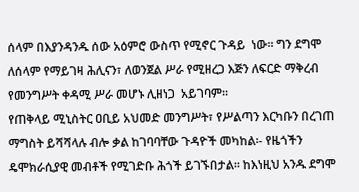ሰላም በእያንዳንዱ ሰው አዕምሮ ውስጥ የሚኖር ጉዳይ  ነው፡፡ ግን ደግሞ ለሰላም የማይገዛ ሕሊናን፣ ለወንጀል ሥራ የሚዘረጋ እጅን ለፍርድ ማቅረብ የመንግሥት ቀዳሚ ሥራ መሆኑ ሊዘነጋ  አይገባም፡፡
የጠቅላይ ሚኒስትር ዐቢይ አህመድ መንግሥት፣ የሥልጣን እርካቡን በረገጠ ማግስት ይሻሻላሉ ብሎ ቃል ከገባባቸው ጉዳዮች መካከል፡- የዜጎችን ዴሞክራሲያዊ መብቶች የሚገድቡ ሕጎች ይገኙበታል፡፡ ከእነዚህ አንዱ ደግሞ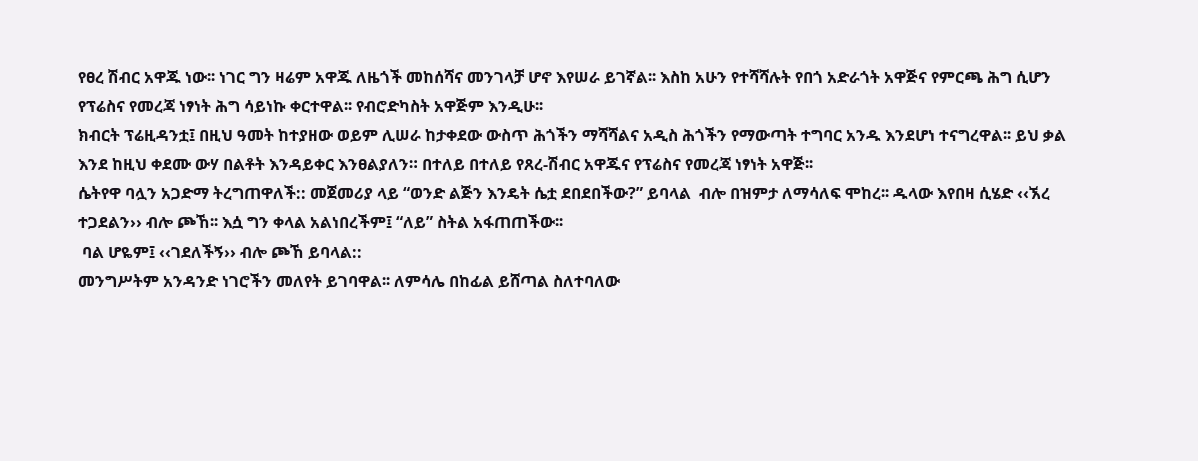የፀረ ሽብር አዋጁ ነው፡፡ ነገር ግን ዛሬም አዋጁ ለዜጎች መከሰሻና መንገላቻ ሆኖ እየሠራ ይገኛል፡፡ እስከ አሁን የተሻሻሉት የበጎ አድራጎት አዋጅና የምርጫ ሕግ ሲሆን የፕሬስና የመረጃ ነፃነት ሕግ ሳይነኩ ቀርተዋል፡፡ የብሮድካስት አዋጅም እንዲሁ፡፡
ክብርት ፕሬዚዳንቷ፤ በዚህ ዓመት ከተያዘው ወይም ሊሠራ ከታቀደው ውስጥ ሕጎችን ማሻሻልና አዲስ ሕጎችን የማውጣት ተግባር አንዱ እንደሆነ ተናግረዋል፡፡ ይህ ቃል እንደ ከዚህ ቀደሙ ውሃ በልቶት እንዳይቀር እንፀልያለን። በተለይ በተለይ የጸረ-ሽብር አዋጁና የፕሬስና የመረጃ ነፃነት አዋጅ፡፡
ሴትየዋ ባሏን አጋድማ ትረግጠዋለች:: መጀመሪያ ላይ “ወንድ ልጅን እንዴት ሴቷ ደበደበችው?” ይባላል  ብሎ በዝምታ ለማሳለፍ ሞከረ፡፡ ዱላው እየበዛ ሲሄድ ‹‹ኧረ ተጋደልን›› ብሎ ጮኸ፡፡ እሷ ግን ቀላል አልነበረችም፤ “ለይ” ስትል አፋጠጠችው፡፡
 ባል ሆዬም፤ ‹‹ገደለችኝ›› ብሎ ጮኸ ይባላል::
መንግሥትም አንዳንድ ነገሮችን መለየት ይገባዋል፡፡ ለምሳሌ በከፊል ይሸጣል ስለተባለው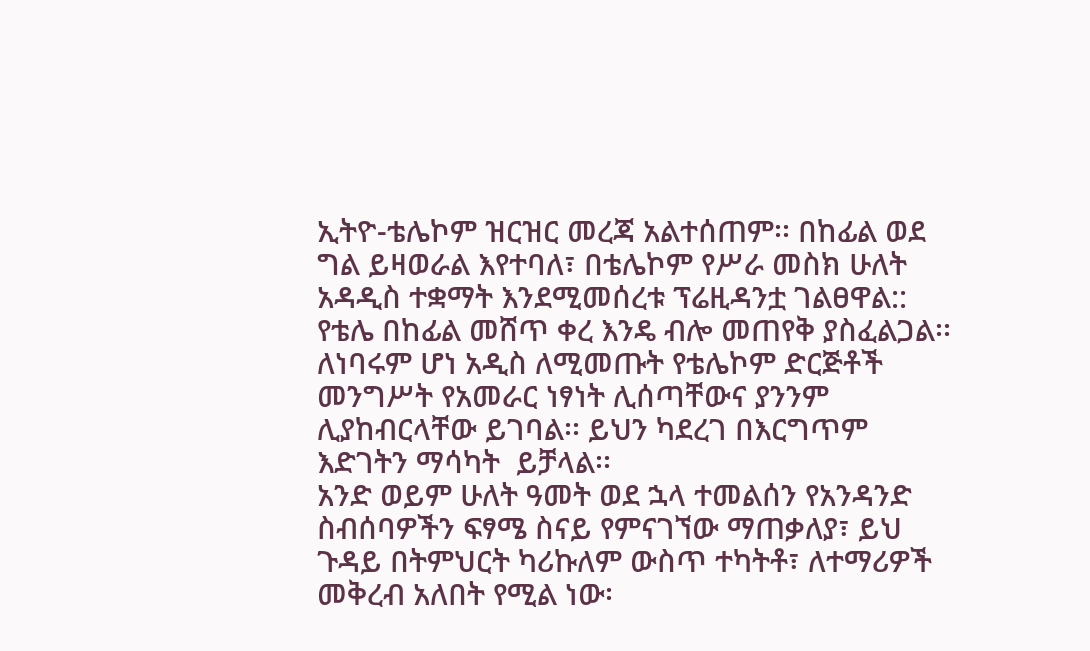ኢትዮ-ቴሌኮም ዝርዝር መረጃ አልተሰጠም፡፡ በከፊል ወደ ግል ይዛወራል እየተባለ፣ በቴሌኮም የሥራ መስክ ሁለት አዳዲስ ተቋማት እንደሚመሰረቱ ፕሬዚዳንቷ ገልፀዋል:: የቴሌ በከፊል መሸጥ ቀረ እንዴ ብሎ መጠየቅ ያስፈልጋል፡፡ ለነባሩም ሆነ አዲስ ለሚመጡት የቴሌኮም ድርጅቶች መንግሥት የአመራር ነፃነት ሊሰጣቸውና ያንንም  ሊያከብርላቸው ይገባል፡፡ ይህን ካደረገ በእርግጥም እድገትን ማሳካት  ይቻላል፡፡
አንድ ወይም ሁለት ዓመት ወደ ኋላ ተመልሰን የአንዳንድ ስብሰባዎችን ፍፃሜ ስናይ የምናገኘው ማጠቃለያ፣ ይህ ጉዳይ በትምህርት ካሪኩለም ውስጥ ተካትቶ፣ ለተማሪዎች መቅረብ አለበት የሚል ነው፡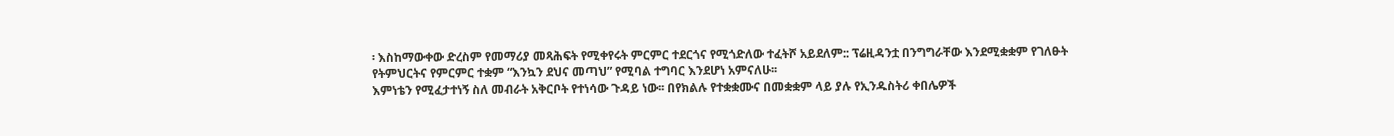፡ እስከማውቀው ድረስም የመማሪያ መጻሕፍት የሚቀየሩት ምርምር ተደርጎና የሚጎድለው ተፈትሾ አይደለም:: ፕሬዚዳንቷ በንግግራቸው እንደሚቋቋም የገለፁት የትምህርትና የምርምር ተቋም “እንኳን ደህና መጣህ” የሚባል ተግባር እንደሆነ አምናለሁ፡፡
እምነቴን የሚፈታተነኝ ስለ መብራት አቅርቦት የተነሳው ጉዳይ ነው፡፡ በየክልሉ የተቋቋሙና በመቋቋም ላይ ያሉ የኢንዱስትሪ ቀበሌዎች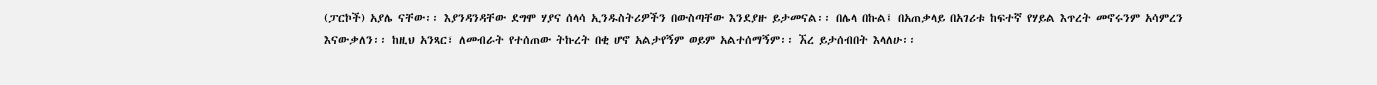(ፓርኮች) አያሌ ናቸው፡፡ እያንዳንዳቸው ደግሞ ሃያና ሰላሳ ኢንዱስትሪዎችን በውስጣቸው እንደያዙ ይታመናል፡፡ በሌላ በኩል፤ በአጠቃላይ በአገሪቱ ከፍተኛ የሃይል እጥረት መኖሩንም አሳምረን እናውቃለን፡፡ ከዚህ አንጻር፣ ለመብራት የተሰጠው ትኩረት በቂ ሆኖ አልታየኝም ወይም አልተሰማኝም፡፡ ኧረ ይታሰብበት እላለሁ፡፡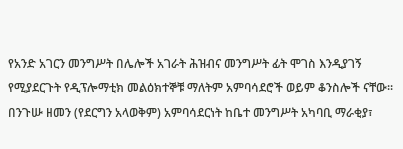የአንድ አገርን መንግሥት በሌሎች አገራት ሕዝብና መንግሥት ፊት ሞገስ እንዲያገኝ የሚያደርጉት የዲፕሎማቲክ መልዕክተኞቹ ማለትም አምባሳደሮች ወይም ቆንስሎች ናቸው፡፡ በንጉሡ ዘመን (የደርግን አላወቅም) አምባሳደርነት ከቤተ መንግሥት አካባቢ ማራቂያ፣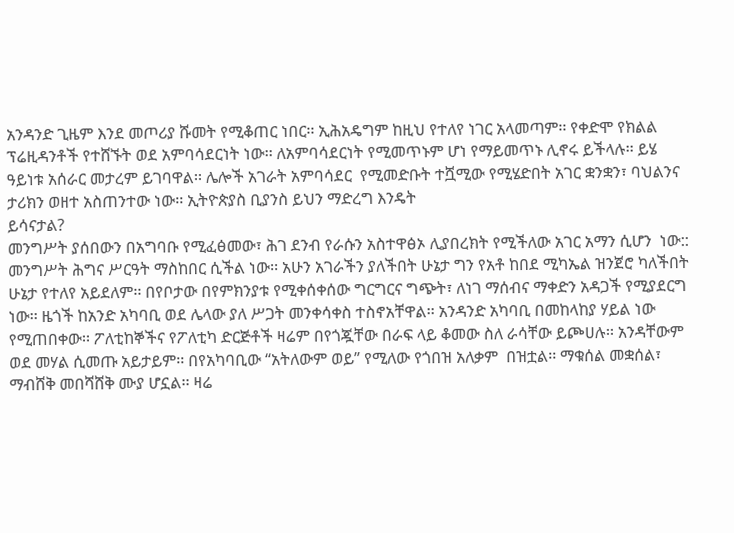አንዳንድ ጊዜም እንደ መጦሪያ ሹመት የሚቆጠር ነበር፡፡ ኢሕአዴግም ከዚህ የተለየ ነገር አላመጣም፡፡ የቀድሞ የክልል ፕሬዚዳንቶች የተሸኙት ወደ አምባሳደርነት ነው፡፡ ለአምባሳደርነት የሚመጥኑም ሆነ የማይመጥኑ ሊኖሩ ይችላሉ፡፡ ይሄ ዓይነቱ አሰራር መታረም ይገባዋል፡፡ ሌሎች አገራት አምባሳደር  የሚመድቡት ተሿሚው የሚሄድበት አገር ቋንቋን፣ ባህልንና ታሪክን ወዘተ አስጠንተው ነው፡፡ ኢትዮጵያስ ቢያንስ ይህን ማድረግ እንዴት
ይሳናታል?
መንግሥት ያሰበውን በአግባቡ የሚፈፅመው፣ ሕገ ደንብ የራሱን አስተዋፅኦ ሊያበረክት የሚችለው አገር አማን ሲሆን  ነው:: መንግሥት ሕግና ሥርዓት ማስከበር ሲችል ነው፡፡ አሁን አገራችን ያለችበት ሁኔታ ግን የአቶ ከበደ ሚካኤል ዝንጀሮ ካለችበት ሁኔታ የተለየ አይደለም፡፡ በየቦታው በየምክንያቱ የሚቀሰቀሰው ግርግርና ግጭት፣ ለነገ ማሰብና ማቀድን አዳጋች የሚያደርግ ነው፡፡ ዜጎች ከአንድ አካባቢ ወደ ሌላው ያለ ሥጋት መንቀሳቀስ ተስኖአቸዋል፡፡ አንዳንድ አካባቢ በመከላከያ ሃይል ነው የሚጠበቀው፡፡ ፖለቲከኞችና የፖለቲካ ድርጅቶች ዛሬም በየጎጇቸው በራፍ ላይ ቆመው ስለ ራሳቸው ይጮሀሉ፡፡ አንዳቸውም ወደ መሃል ሲመጡ አይታይም፡፡ በየአካባቢው “አትለውም ወይ” የሚለው የጎበዝ አለቃም  በዝቷል፡፡ ማቁሰል መቋሰል፣ ማብሸቅ መበሻሸቅ ሙያ ሆኗል፡፡ ዛሬ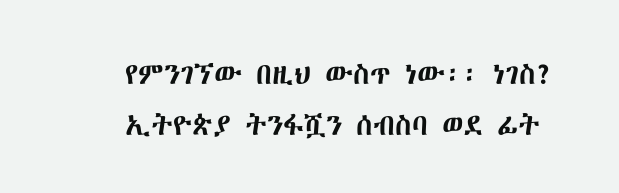የምንገኘው በዚህ ውስጥ ነው፡፡ ነገስ? ኢትዮጵያ ትንፋሿን ሰብስባ ወደ ፊት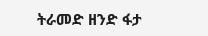ትራመድ ዘንድ ፋታ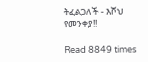ትፈልጋለች - እሾህ የመንቀያ!!

Read 8849 times